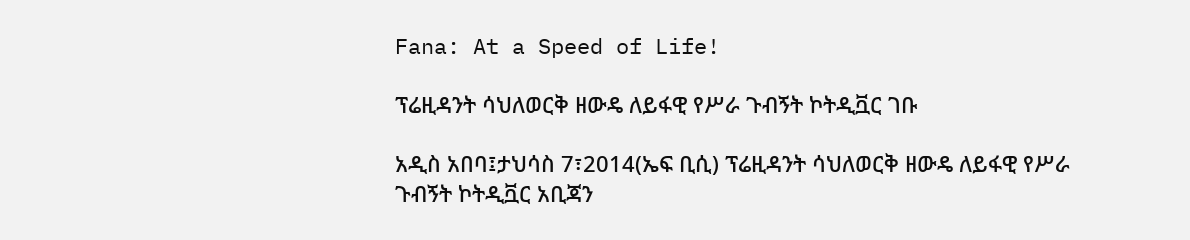Fana: At a Speed of Life!

ፕሬዚዳንት ሳህለወርቅ ዘውዴ ለይፋዊ የሥራ ጉብኝት ኮትዲቯር ገቡ

አዲስ አበባ፤ታህሳስ 7፣2014(ኤፍ ቢሲ) ፕሬዚዳንት ሳህለወርቅ ዘውዴ ለይፋዊ የሥራ ጉብኝት ኮትዲቯር አቢጃን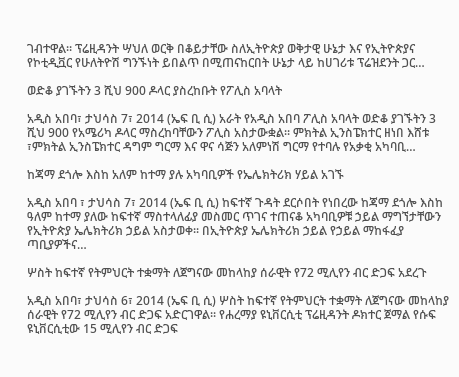ገብተዋል። ፕሬዚዳንት ሣህለ ወርቅ በቆይታቸው ስለኢትዮጵያ ወቅታዊ ሁኔታ እና የኢትዮጵያና የኮቲዲቯር የሁለትዮሽ ግንኙነት ይበልጥ በሚጠናከርበት ሁኔታ ላይ ከሀገሪቱ ፕሬዝደንት ጋር…

ወድቆ ያገኙትን 3 ሺህ 900 ዶላር ያስረከቡት የፖሊስ አባላት

አዲስ አበባ፣ ታህሳስ 7፣ 2014 (ኤፍ ቢ ሲ) አራት የአዲስ አበባ ፖሊስ አባላት ወድቆ ያገኙትን 3 ሺህ 900 የአሜሪካ ዶላር ማስረከባቸውን ፖሊስ አስታውቋል፡፡ ምክትል ኢንስፔክተር ዘነበ እሸቱ ፣ምክትል ኢንስፔክተር ዳግም ግርማ እና ዋና ሳጅን አለምነሽ ግርማ የተባሉ የአቃቂ አካባቢ…

ከጃማ ደጎሎ እስከ አለም ከተማ ያሉ አካባቢዎች የኤሌክትሪክ ሃይል አገኙ

አዲስ አበባ ፣ ታህሳስ 7፣ 2014 (ኤፍ ቢ ሲ) ከፍተኛ ጉዳት ደርሶበት የነበረው ከጃማ ደጎሎ እስከ ዓለም ከተማ ያለው ከፍተኛ ማስተላለፊያ መስመር ጥገና ተጠናቆ አካባቢዎቹ ኃይል ማግኘታቸውን የኢትዮጵያ ኤሌክትሪክ ኃይል አስታወቀ፡፡ በኢትዮጵያ ኤሌክትሪክ ኃይል የኃይል ማከፋፈያ ጣቢያዎችና…

ሦስት ከፍተኛ የትምህርት ተቋማት ለጀግናው መከላከያ ሰራዊት የ72 ሚሊየን ብር ድጋፍ አደረጉ

አዲስ አበባ፣ ታህሳስ 6፣ 2014 (ኤፍ ቢ ሲ) ሦስት ከፍተኛ የትምህርት ተቋማት ለጀግናው መከላከያ ሰራዊት የ72 ሚሊየን ብር ድጋፍ አድርገዋል፡፡ የሐረማያ ዩኒቨርሲቲ ፕሬዚዳንት ዶክተር ጀማል የሱፍ ዩኒቨርሲቲው 15 ሚሊየን ብር ድጋፍ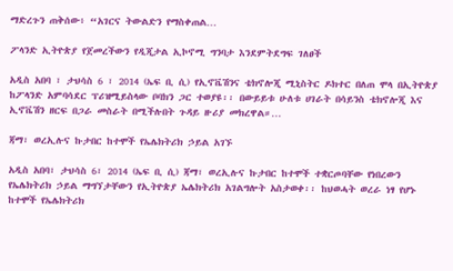ማድረጉን ጠቅሰው፥ “አገርና ትውልድን የማስቀጠል…

ፖላንድ ኢትዮጵያ የጀመረችውን የዲጂታል ኢኮኖሚ ግንባታ እንደምትደግፍ ገለፀች

አዲስ አበባ ፣ ታህሳስ 6 ፣ 2014 (ኤፍ ቢ ሲ) የኢኖቬሽንና ቴክኖሎጂ ሚኒስትር ዶክተር በለጠ ሞላ በኢትዮጵያ ከፖላንድ አምባሳደር ፕሪዝሚይስላው ቦባክን ጋር ተወያዩ፡፡ በውይይቱ ሁለቱ ሀገራት በሳይንስ ቴክኖሎጂ እና ኢኖቬሽን ዘርፍ በጋራ መስራት በሚችሉበት ጉዳይ ዙሪያ መክረዋል።…

ጃማ፣ ወረኢሉና ኩታበር ከተሞች የኤሌክትሪክ ኃይል አገኙ

አዲስ አበባ፣ ታህሳስ 6፣ 2014 (ኤፍ ቢ ሲ) ጃማ፣ ወረኢሉና ኩታበር ከተሞች ተቋርጦባቸው የነበረውን የኤሌክትሪክ ኃይል ማግኘታቸውን የኢትዮጵያ ኤሌክትሪክ አገልግሎት አስታወቀ፡፡ ከህወሓት ወረራ ነፃ የሆኑ ከተሞች የኤሌክትሪክ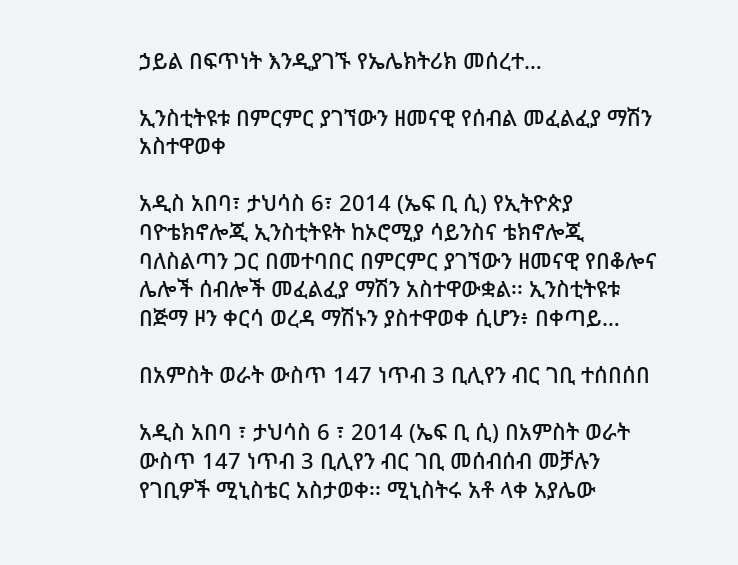ኃይል በፍጥነት እንዲያገኙ የኤሌክትሪክ መሰረተ…

ኢንስቲትዩቱ በምርምር ያገኘውን ዘመናዊ የሰብል መፈልፈያ ማሽን አስተዋወቀ

አዲስ አበባ፣ ታህሳስ 6፣ 2014 (ኤፍ ቢ ሲ) የኢትዮጵያ ባዮቴክኖሎጂ ኢንስቲትዩት ከኦሮሚያ ሳይንስና ቴክኖሎጂ ባለስልጣን ጋር በመተባበር በምርምር ያገኘውን ዘመናዊ የበቆሎና ሌሎች ሰብሎች መፈልፈያ ማሽን አስተዋውቋል፡፡ ኢንስቲትዩቱ በጅማ ዞን ቀርሳ ወረዳ ማሽኑን ያስተዋወቀ ሲሆን፥ በቀጣይ…

በአምስት ወራት ውስጥ 147 ነጥብ 3 ቢሊየን ብር ገቢ ተሰበሰበ

አዲስ አበባ ፣ ታህሳስ 6 ፣ 2014 (ኤፍ ቢ ሲ) በአምስት ወራት ውስጥ 147 ነጥብ 3 ቢሊየን ብር ገቢ መሰብሰብ መቻሉን የገቢዎች ሚኒስቴር አስታወቀ፡፡ ሚኒስትሩ አቶ ላቀ አያሌው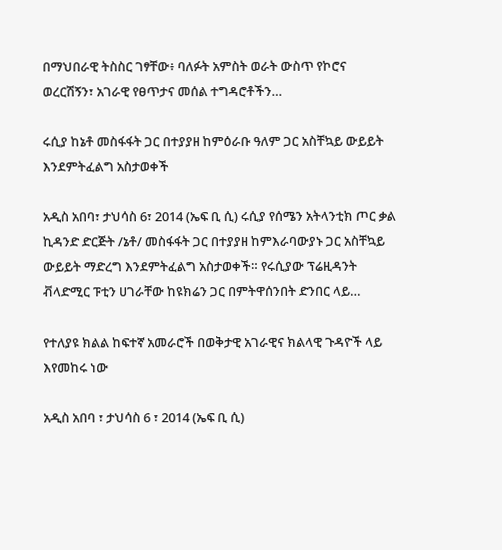በማህበራዊ ትስስር ገፃቸው፥ ባለፉት አምስት ወራት ውስጥ የኮሮና ወረርሽኝን፣ አገራዊ የፀጥታና መሰል ተግዳሮቶችን…

ሩሲያ ከኔቶ መስፋፋት ጋር በተያያዘ ከምዕራቡ ዓለም ጋር አስቸኳይ ውይይት እንደምትፈልግ አስታወቀች

አዲስ አበባ፣ ታህሳስ 6፣ 2014 (ኤፍ ቢ ሲ) ሩሲያ የሰሜን አትላንቲክ ጦር ቃል ኪዳንድ ድርጅት /ኔቶ/ መስፋፋት ጋር በተያያዘ ከምእራባውያኑ ጋር አስቸኳይ ውይይት ማድረግ እንደምትፈልግ አስታወቀች። የሩሲያው ፕሬዚዳንት ቭላድሚር ፑቲን ሀገራቸው ከዩክሬን ጋር በምትዋሰንበት ድንበር ላይ…

የተለያዩ ክልል ከፍተኛ አመራሮች በወቅታዊ አገራዊና ክልላዊ ጉዳዮች ላይ እየመከሩ ነው

አዲስ አበባ ፣ ታህሳስ 6 ፣ 2014 (ኤፍ ቢ ሲ)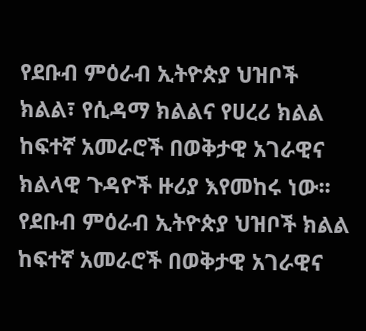የደቡብ ምዕራብ ኢትዮጵያ ህዝቦች ክልል፣ የሲዳማ ክልልና የሀረሪ ክልል ከፍተኛ አመራሮች በወቅታዊ አገራዊና ክልላዊ ጉዳዮች ዙሪያ እየመከሩ ነው፡፡ የደቡብ ምዕራብ ኢትዮጵያ ህዝቦች ክልል ከፍተኛ አመራሮች በወቅታዊ አገራዊና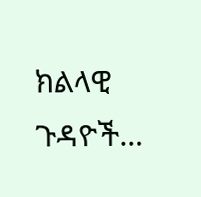ክልላዊ ጉዳዮች…